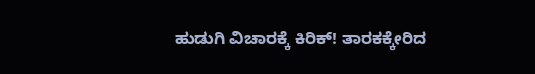ಹುಡುಗಿ ವಿಚಾರಕ್ಕೆ ಕಿರಿಕ್! ತಾರಕಕ್ಕೇರಿದ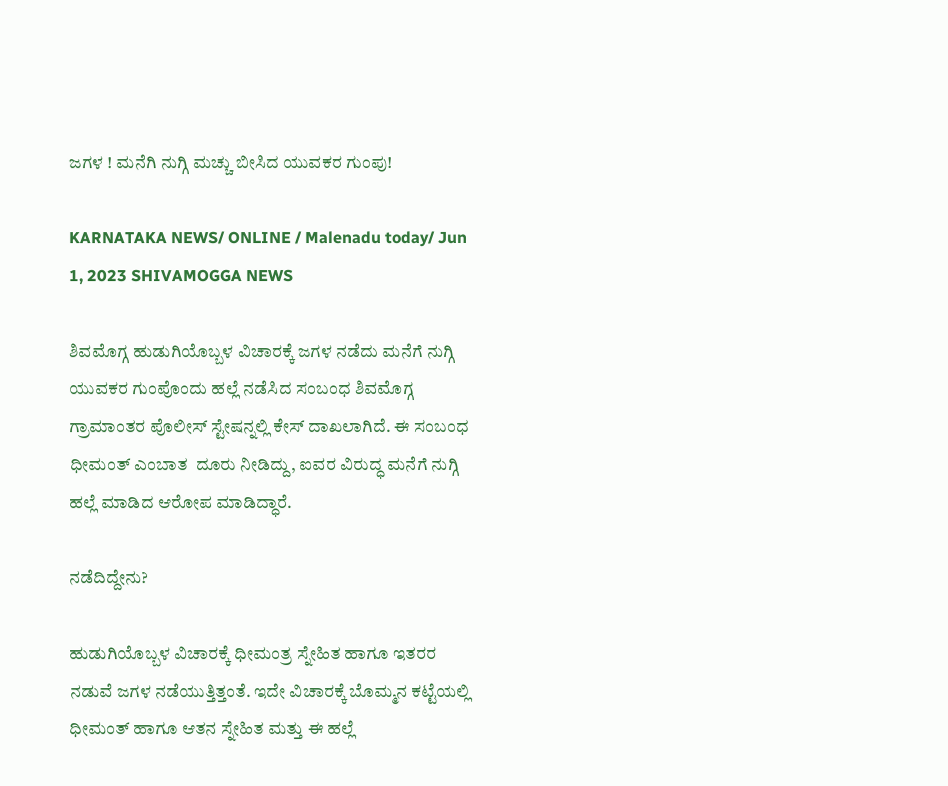ಜಗಳ ! ಮನೆಗಿ ನುಗ್ಗಿ ಮಚ್ಚು ಬೀಸಿದ ಯುವಕರ ಗುಂಪು!

KARNATAKA NEWS/ ONLINE / Malenadu today/ Jun 1, 2023 SHIVAMOGGA NEWS

ಶಿವಮೊಗ್ಗ ಹುಡುಗಿಯೊಬ್ಬಳ ವಿಚಾರಕ್ಕೆ ಜಗಳ ನಡೆದು ಮನೆಗೆ ನುಗ್ಗಿ ಯುವಕರ ಗುಂಪೊಂದು ಹಲ್ಲೆ ನಡೆಸಿದ ಸಂಬಂಧ ಶಿವಮೊಗ್ಗ ಗ್ರಾಮಾಂತರ ಪೊಲೀಸ್ ಸ್ಟೇಷನ್ನಲ್ಲಿ ಕೇಸ್ ದಾಖಲಾಗಿದೆ. ಈ ಸಂಬಂಧ ಧೀಮಂತ್ ಎಂಬಾತ  ದೂರು ನೀಡಿದ್ದು, ಐವರ ವಿರುದ್ಧ ಮನೆಗೆ ನುಗ್ಗಿ ಹಲ್ಲೆ ಮಾಡಿದ ಆರೋಪ ಮಾಡಿದ್ಧಾರೆ.

ನಡೆದಿದ್ದೇನು?

ಹುಡುಗಿಯೊಬ್ಬಳ ವಿಚಾರಕ್ಕೆ ಧೀಮಂತ್ರ ಸ್ನೇಹಿತ ಹಾಗೂ ಇತರರ ನಡುವೆ ಜಗಳ ನಡೆಯುತ್ತಿತ್ತಂತೆ. ಇದೇ ವಿಚಾರಕ್ಕೆ ಬೊಮ್ಮನ ಕಟ್ಟೆಯಲ್ಲಿ ಧೀಮಂತ್ ಹಾಗೂ ಆತನ ಸ್ನೇಹಿತ ಮತ್ತು ಈ ಹಲ್ಲೆ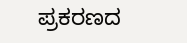ಪ್ರಕರಣದ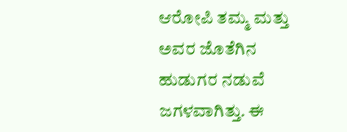ಆರೋಪಿ ತಮ್ಮ ಮತ್ತು ಅವರ ಜೊತೆಗಿನ ಹುಡುಗರ ನಡುವೆ ಜಗಳವಾಗಿತ್ತು. ಈ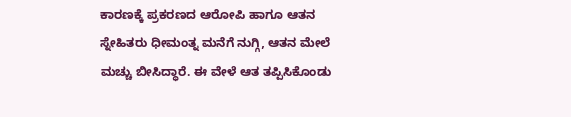ಕಾರಣಕ್ಕೆ ಪ್ರಕರಣದ ಆರೋಪಿ ಹಾಗೂ ಆತನ ಸ್ನೇಹಿತರು ಧೀಮಂತ್ನ ಮನೆಗೆ ನುಗ್ಗಿ, ಆತನ ಮೇಲೆ ಮಚ್ಚು ಬೀಸಿದ್ಧಾರೆ. ಈ ವೇಳೆ ಆತ ತಪ್ಪಿಸಿಕೊಂಡು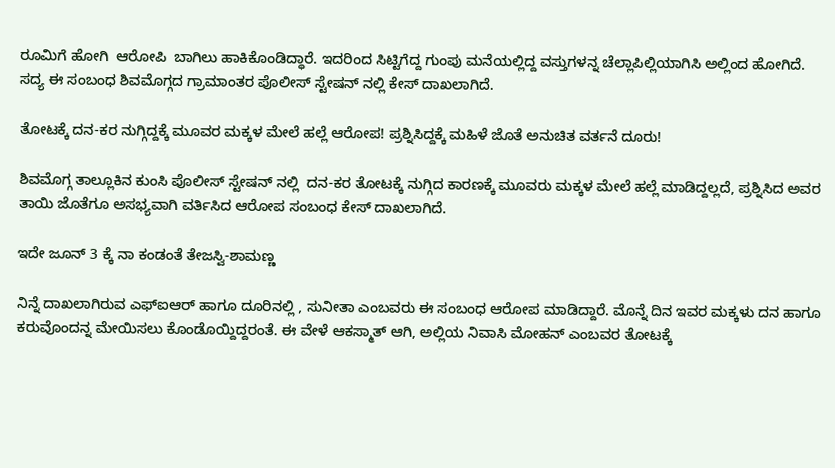ರೂಮಿಗೆ ಹೋಗಿ  ಆರೋಪಿ  ಬಾಗಿಲು ಹಾಕಿಕೊಂಡಿದ್ಧಾರೆ. ಇದರಿಂದ ಸಿಟ್ಟಿಗೆದ್ದ ಗುಂಪು ಮನೆಯಲ್ಲಿದ್ದ ವಸ್ತುಗಳನ್ನ ಚೆಲ್ಲಾಪಿಲ್ಲಿಯಾಗಿಸಿ ಅಲ್ಲಿಂದ ಹೋಗಿದೆ. ಸದ್ಯ ಈ ಸಂಬಂಧ ಶಿವಮೊಗ್ಗದ ಗ್ರಾಮಾಂತರ ಪೊಲೀಸ್ ಸ್ಟೇಷನ್ ನಲ್ಲಿ ಕೇಸ್ ದಾಖಲಾಗಿದೆ.

ತೋಟಕ್ಕೆ ದನ-ಕರ ನುಗ್ಗಿದ್ದಕ್ಕೆ ಮೂವರ ಮಕ್ಕಳ ಮೇಲೆ ಹಲ್ಲೆ ಆರೋಪ! ಪ್ರಶ್ನಿಸಿದ್ದಕ್ಕೆ ಮಹಿಳೆ ಜೊತೆ ಅನುಚಿತ ವರ್ತನೆ ದೂರು!

ಶಿವಮೊಗ್ಗ ತಾಲ್ಲೂಕಿನ ಕುಂಸಿ ಪೊಲೀಸ್ ಸ್ಟೇಷನ್ ನಲ್ಲಿ  ದನ-ಕರ ತೋಟಕ್ಕೆ ನುಗ್ಗಿದ ಕಾರಣಕ್ಕೆ ಮೂವರು ಮಕ್ಕಳ ಮೇಲೆ ಹಲ್ಲೆ ಮಾಡಿದ್ದಲ್ಲದೆ, ಪ್ರಶ್ನಿಸಿದ ಅವರ ತಾಯಿ ಜೊತೆಗೂ ಅಸಭ್ಯವಾಗಿ ವರ್ತಿಸಿದ ಆರೋಪ ಸಂಬಂಧ ಕೇಸ್ ದಾಖಲಾಗಿದೆ.

ಇದೇ ಜೂನ್ 3 ಕ್ಕೆ ನಾ ಕಂಡಂತೆ ತೇಜಸ್ವಿ-ಶಾಮಣ್ಣ

ನಿನ್ನೆ ದಾಖಲಾಗಿರುವ ಎಫ್ಐಆರ್ ಹಾಗೂ ದೂರಿನಲ್ಲಿ , ಸುನೀತಾ ಎಂಬವರು ಈ ಸಂಬಂಧ ಆರೋಪ ಮಾಡಿದ್ದಾರೆ. ಮೊನ್ನೆ ದಿನ ಇವರ ಮಕ್ಕಳು ದನ ಹಾಗೂ ಕರುವೊಂದನ್ನ ಮೇಯಿಸಲು ಕೊಂಡೊಯ್ದಿದ್ದರಂತೆ. ಈ ವೇಳೆ ಆಕಸ್ಮಾತ್ ಆಗಿ, ಅಲ್ಲಿಯ ನಿವಾಸಿ ಮೋಹನ್ ಎಂಬವರ ತೋಟಕ್ಕೆ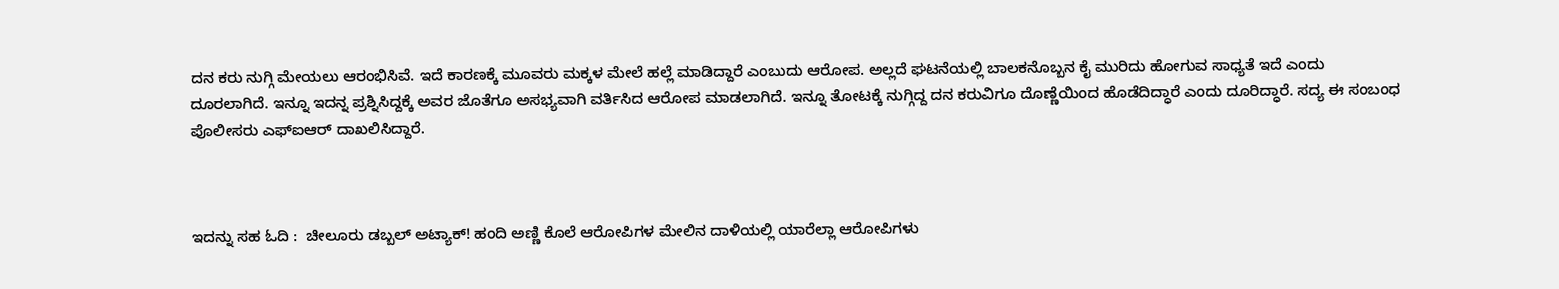ದನ ಕರು ನುಗ್ಗಿ ಮೇಯಲು ಆರಂಭಿಸಿವೆ. ಇದೆ ಕಾರಣಕ್ಕೆ ಮೂವರು ಮಕ್ಕಳ ಮೇಲೆ ಹಲ್ಲೆ ಮಾಡಿದ್ದಾರೆ ಎಂಬುದು ಆರೋಪ. ಅಲ್ಲದೆ ಘಟನೆಯಲ್ಲಿ ಬಾಲಕನೊಬ್ಬನ ಕೈ ಮುರಿದು ಹೋಗುವ ಸಾಧ್ಯತೆ ಇದೆ ಎಂದು ದೂರಲಾಗಿದೆ. ಇನ್ನೂ ಇದನ್ನ ಪ್ರಶ್ನಿಸಿದ್ದಕ್ಕೆ ಅವರ ಜೊತೆಗೂ ಅಸಭ್ಯವಾಗಿ ವರ್ತಿಸಿದ ಆರೋಪ ಮಾಡಲಾಗಿದೆ. ಇನ್ನೂ ತೋಟಕ್ಕೆ ನುಗ್ಗಿದ್ದ ದನ ಕರುವಿಗೂ ದೊಣ್ಣೆಯಿಂದ ಹೊಡೆದಿದ್ಧಾರೆ ಎಂದು ದೂರಿದ್ಧಾರೆ. ಸದ್ಯ ಈ ಸಂಬಂಧ ಪೊಲೀಸರು ಎಫ್ಐಆರ್ ದಾಖಲಿಸಿದ್ದಾರೆ.



ಇದನ್ನು ಸಹ ಓದಿ :  ಚೀಲೂರು ಡಬ್ಬಲ್ ಅಟ್ಯಾಕ್! ಹಂದಿ ಅಣ್ಣಿ ಕೊಲೆ ಆರೋಪಿಗಳ ಮೇಲಿನ ದಾಳಿಯಲ್ಲಿ ಯಾರೆಲ್ಲಾ ಆರೋಪಿಗಳು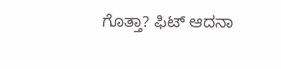ಗೊತ್ತಾ? ಫಿಟ್ ಆದನಾ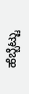ಹೆಬ್ಬೆಟ್ಟು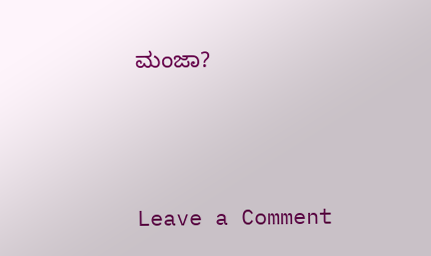ಮಂಜಾ?





Leave a Comment